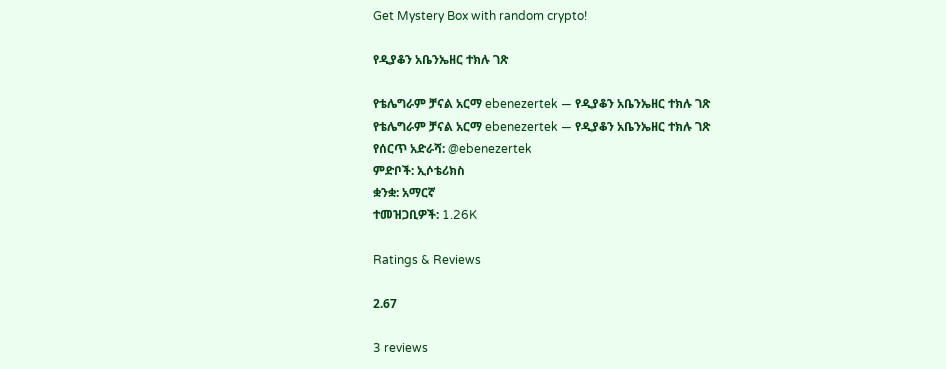Get Mystery Box with random crypto!

የዲያቆን አቤንኤዘር ተክሉ ገጽ

የቴሌግራም ቻናል አርማ ebenezertek — የዲያቆን አቤንኤዘር ተክሉ ገጽ
የቴሌግራም ቻናል አርማ ebenezertek — የዲያቆን አቤንኤዘር ተክሉ ገጽ
የሰርጥ አድራሻ: @ebenezertek
ምድቦች: ኢሶቴሪክስ
ቋንቋ: አማርኛ
ተመዝጋቢዎች: 1.26K

Ratings & Reviews

2.67

3 reviews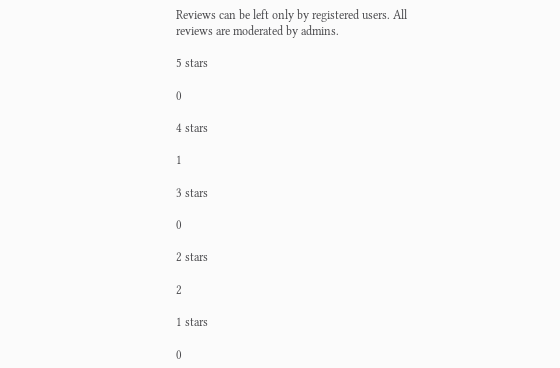Reviews can be left only by registered users. All reviews are moderated by admins.

5 stars

0

4 stars

1

3 stars

0

2 stars

2

1 stars

0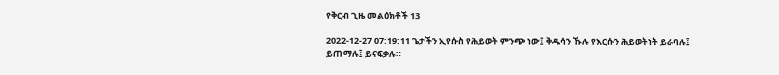የቅርብ ጊዜ መልዕክቶች 13

2022-12-27 07:19:11 ጌታችን ኢየሱስ የሕይወት ምንጭ ነው፤ ቅዱሳን ኹሉ የእርሱን ሕይወትነት ይራባሉ፤ ይጠማሉ፤ ይናፍቃሉ።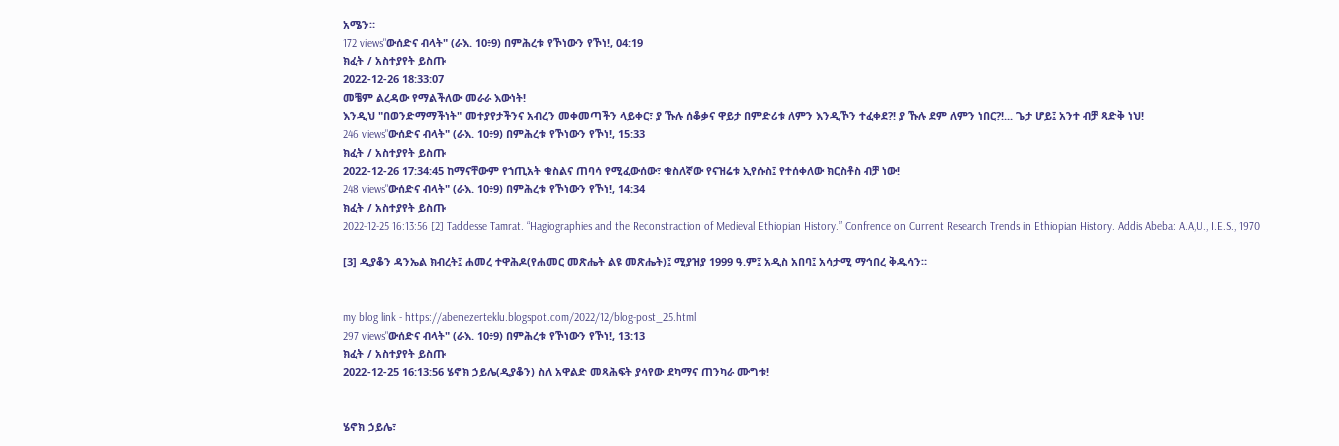አሜን።
172 views"ውሰድና ብላት" (ራእ. 10፥9) በምሕረቱ የኾነውን የኾነ!, 04:19
ክፈት / አስተያየት ይስጡ
2022-12-26 18:33:07
መቼም ልረዳው የማልችለው መራራ እውነት!
እንዲህ "በወንድማማችነት" መተያየታችንና አብረን መቀመጣችን ላይቀር፣ ያ ኹሉ ሰቆቃና ዋይታ በምድሪቱ ለምን እንዲኾን ተፈቀደ?! ያ ኹሉ ደም ለምን ነበር?!... ጌታ ሆይ፤ አንተ ብቻ ጻድቅ ነህ!
246 views"ውሰድና ብላት" (ራእ. 10፥9) በምሕረቱ የኾነውን የኾነ!, 15:33
ክፈት / አስተያየት ይስጡ
2022-12-26 17:34:45 ከማናቸውም የኀጢአት ቁስልና ጠባሳ የሚፈውሰው፣ ቁስለኛው የናዝሬቱ ኢየሱስ፤ የተሰቀለው ክርስቶስ ብቻ ነው!
248 views"ውሰድና ብላት" (ራእ. 10፥9) በምሕረቱ የኾነውን የኾነ!, 14:34
ክፈት / አስተያየት ይስጡ
2022-12-25 16:13:56 [2] Taddesse Tamrat. “Hagiographies and the Reconstraction of Medieval Ethiopian History.” Confrence on Current Research Trends in Ethiopian History. Addis Abeba: A.A,U., I.E.S., 1970

[3] ዲያቆን ዳንኤል ክብረት፤ ሐመረ ተዋሕዶ(የሐመር መጽሔት ልዩ መጽሔት)፤ ሚያዝያ 1999 ዓ.ም፤ አዲስ አበባ፤ አሳታሚ ማኅበረ ቅዱሳን።


my blog link - https://abenezerteklu.blogspot.com/2022/12/blog-post_25.html
297 views"ውሰድና ብላት" (ራእ. 10፥9) በምሕረቱ የኾነውን የኾነ!, 13:13
ክፈት / አስተያየት ይስጡ
2022-12-25 16:13:56 ሄኖክ ኃይሌ(ዲያቆን) ስለ አዋልድ መጻሕፍት ያሳየው ደካማና ጠንካራ ሙግቱ!


ሄኖክ ኃይሌ፣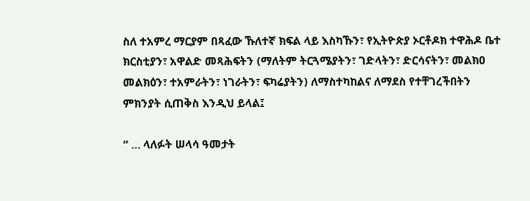ስለ ተአምረ ማርያም በጻፈው ኹለተኛ ክፍል ላይ እስካኹን፣ የኢትዮጵያ ኦርቶዶክ ተዋሕዶ ቤተ ክርስቲያን፣ አዋልድ መጻሕፍትን (ማለትም ትርጓሜያትን፣ ገድላትን፣ ድርሳናትን፣ መልክዐ መልክዕን፣ ተአምራትን፣ ነገራትን፣ ፍካሬያትን) ለማስተካከልና ለማደስ የተቸገረችበትን ምክንያት ሲጠቅስ እንዲህ ይላል፤

“ … ላለፉት ሠላሳ ዓመታት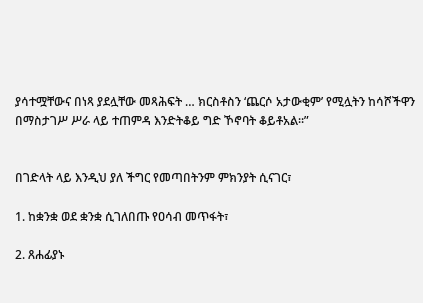ያሳተሟቸውና በነጻ ያደሏቸው መጻሕፍት … ክርስቶስን ‘ጨርሶ አታውቂም’ የሚሏትን ከሳሾችዋን በማስታገሥ ሥራ ላይ ተጠምዳ እንድትቆይ ግድ ኾኖባት ቆይቶአል።”


በገድላት ላይ እንዲህ ያለ ችግር የመጣበትንም ምክንያት ሲናገር፣

1. ከቋንቋ ወደ ቋንቋ ሲገለበጡ የዐሳብ መጥፋት፣

2. ጸሐፊያኑ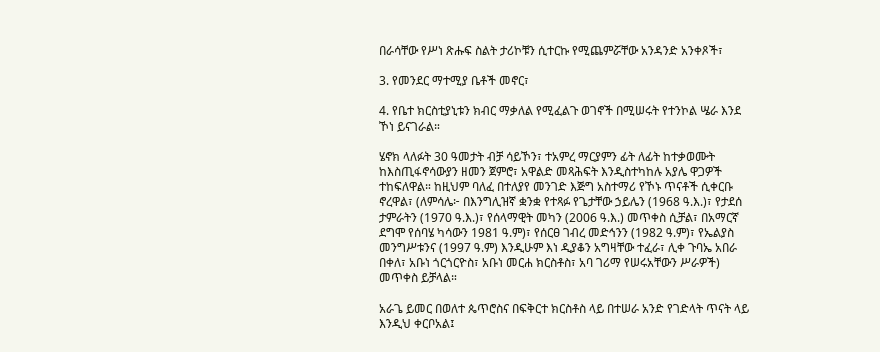በራሳቸው የሥነ ጽሑፍ ስልት ታሪኮቹን ሲተርኩ የሚጨምሯቸው አንዳንድ አንቀጾች፣

3. የመንደር ማተሚያ ቤቶች መኖር፣

4. የቤተ ክርስቲያኒቱን ክብር ማቃለል የሚፈልጉ ወገኖች በሚሠሩት የተንኮል ሤራ እንደ ኾነ ይናገራል።

ሄኖክ ላለፉት 30 ዓመታት ብቻ ሳይኾን፣ ተአምረ ማርያምን ፊት ለፊት ከተቃወሙት ከእስጢፋኖሳውያን ዘመን ጀምሮ፣ አዋልድ መጻሕፍት እንዲስተካከሉ አያሌ ዋጋዎች ተከፍለዋል። ከዚህም ባለፈ በተለያየ መንገድ እጅግ አስተማሪ የኾኑ ጥናቶች ሲቀርቡ ኖረዋል፣ (ለምሳሌ፦ በእንግሊዝኛ ቋንቋ የተጻፉ የጌታቸው ኃይሌን (1968 ዓ.እ.)፣ የታደሰ ታምራትን (1970 ዓ.እ.)፣ የሰላማዊት መካን (2006 ዓ.እ.) መጥቀስ ሲቻል፣ በአማርኛ ደግሞ የሰባሄ ካሳውን 1981 ዓ.ም)፣ የሰርፀ ገብረ መድኅንን (1982 ዓ.ም)፣ የኤልያስ መንግሥቱንና (1997 ዓ.ም) እንዲሁም እነ ዲያቆን አግዛቸው ተፈራ፣ ሊቀ ጉባኤ አበራ በቀለ፣ አቡነ ጎርጎርዮስ፣ አቡነ መርሐ ክርስቶስ፣ አባ ገሪማ የሠሩአቸውን ሥራዎች) መጥቀስ ይቻላል።

አራጌ ይመር በወለተ ጴጥሮስና በፍቅርተ ክርስቶስ ላይ በተሠራ አንድ የገድላት ጥናት ላይ እንዲህ ቀርቦአል፤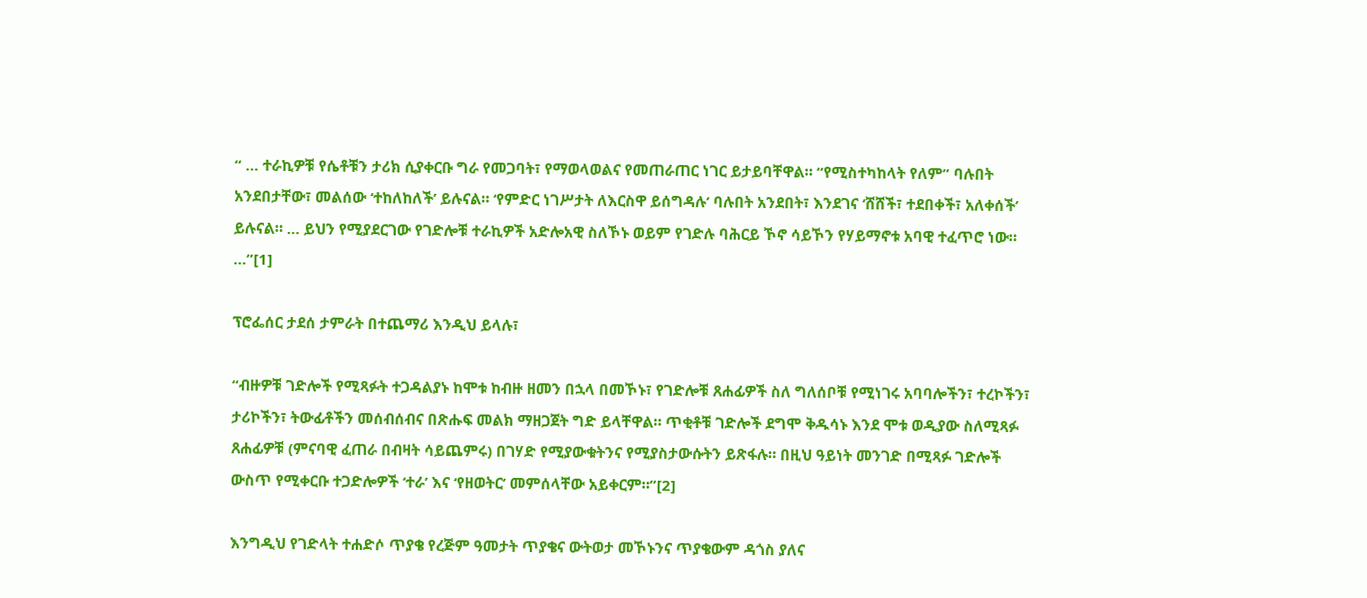“ … ተራኪዎቹ የሴቶቹን ታሪክ ሲያቀርቡ ግራ የመጋባት፣ የማወላወልና የመጠራጠር ነገር ይታይባቸዋል። “የሚስተካከላት የለም” ባሉበት አንደበታቸው፣ መልሰው ‘ተከለከለች’ ይሉናል። ‘የምድር ነገሥታት ለእርስዋ ይሰግዳሉ’ ባሉበት አንደበት፣ እንደገና ‘ሸሸች፣ ተደበቀች፣ አለቀሰች’ ይሉናል። … ይህን የሚያደርገው የገድሎቹ ተራኪዎች አድሎአዊ ስለኾኑ ወይም የገድሉ ባሕርይ ኾኖ ሳይኾን የሃይማኖቱ አባዊ ተፈጥሮ ነው። …”[1]

ፕሮፌሰር ታደሰ ታምራት በተጨማሪ እንዲህ ይላሉ፣

“ብዙዎቹ ገድሎች የሚጻፉት ተጋዳልያኑ ከሞቱ ከብዙ ዘመን በኋላ በመኾኑ፣ የገድሎቹ ጸሐፊዎች ስለ ግለሰቦቹ የሚነገሩ አባባሎችን፣ ተረኮችን፣ ታሪኮችን፣ ትውፊቶችን መሰብሰብና በጽሑፍ መልክ ማዘጋጀት ግድ ይላቸዋል። ጥቂቶቹ ገድሎች ደግሞ ቅዱሳኑ እንደ ሞቱ ወዲያው ስለሚጻፉ ጸሐፊዎቹ (ምናባዊ ፈጠራ በብዛት ሳይጨምሩ) በገሃድ የሚያውቁትንና የሚያስታውሱትን ይጽፋሉ። በዚህ ዓይነት መንገድ በሚጻፉ ገድሎች ውስጥ የሚቀርቡ ተጋድሎዎች ‘ተራ’ እና ‘የዘወትር’ መምሰላቸው አይቀርም።”[2]

እንግዲህ የገድላት ተሐድሶ ጥያቄ የረጅም ዓመታት ጥያቄና ውትወታ መኾኑንና ጥያቄውም ዳጎስ ያለና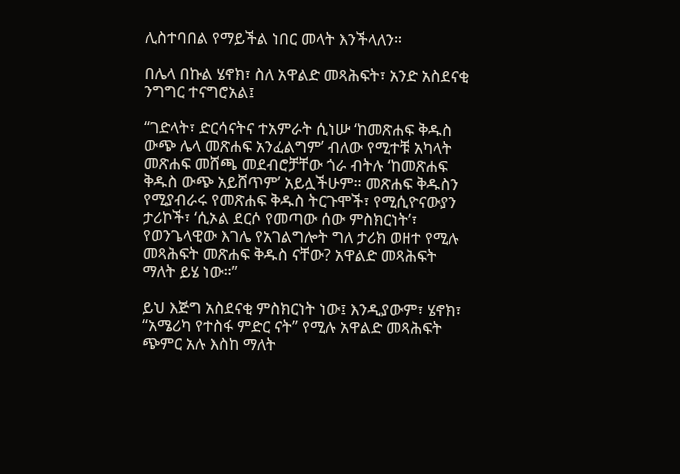ሊስተባበል የማይችል ነበር መላት እንችላለን።

በሌላ በኩል ሄኖክ፣ ስለ አዋልድ መጻሕፍት፣ አንድ አስደናቂ ንግግር ተናግሮአል፤

“ገድላት፣ ድርሳናትና ተአምራት ሲነሡ ‘ከመጽሐፍ ቅዱስ ውጭ ሌላ መጽሐፍ አንፈልግም’ ብለው የሚተቹ አካላት መጽሐፍ መሸጫ መደብሮቻቸው ጎራ ብትሉ ‘ከመጽሐፍ ቅዱስ ውጭ አይሸጥም’ አይሏችሁም። መጽሐፍ ቅዱስን የሚያብራሩ የመጽሐፍ ቅዱስ ትርጉሞች፣ የሚሲዮናውያን ታሪኮች፣ ‘ሲኦል ደርሶ የመጣው ሰው ምስክርነት’፣ የወንጌላዊው እገሌ የአገልግሎት ግለ ታሪክ ወዘተ የሚሉ መጻሕፍት መጽሐፍ ቅዱስ ናቸው? አዋልድ መጻሕፍት ማለት ይሄ ነው።”

ይህ እጅግ አስደናቂ ምስክርነት ነው፤ እንዲያውም፣ ሄኖክ፣ “አሜሪካ የተስፋ ምድር ናት” የሚሉ አዋልድ መጻሕፍት ጭምር አሉ እስከ ማለት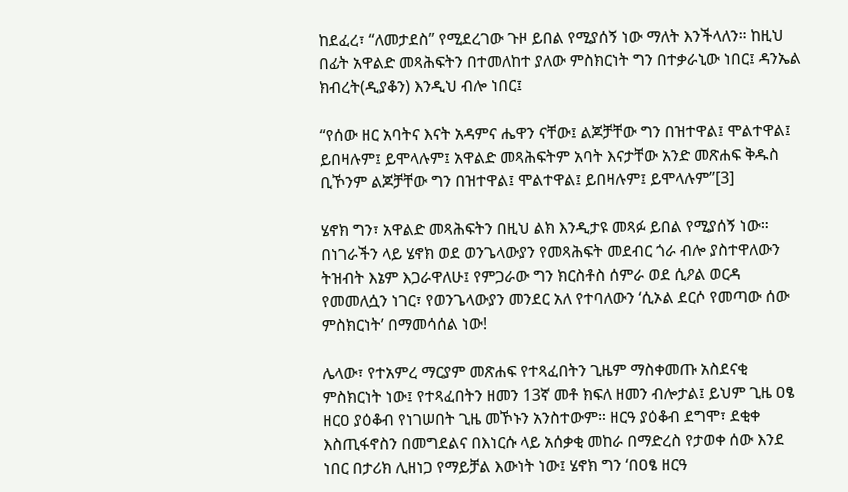ከደፈረ፣ “ለመታደስ” የሚደረገው ጉዞ ይበል የሚያሰኝ ነው ማለት እንችላለን። ከዚህ በፊት አዋልድ መጻሕፍትን በተመለከተ ያለው ምስክርነት ግን በተቃራኒው ነበር፤ ዳንኤል ክብረት(ዲያቆን) እንዲህ ብሎ ነበር፤

“የሰው ዘር አባትና እናት አዳምና ሔዋን ናቸው፤ ልጆቻቸው ግን በዝተዋል፤ ሞልተዋል፤ ይበዛሉም፤ ይሞላሉም፤ አዋልድ መጻሕፍትም አባት እናታቸው አንድ መጽሐፍ ቅዱስ ቢኾንም ልጆቻቸው ግን በዝተዋል፤ ሞልተዋል፤ ይበዛሉም፤ ይሞላሉም”[3]

ሄኖክ ግን፣ አዋልድ መጻሕፍትን በዚህ ልክ እንዲታዩ መጻፉ ይበል የሚያሰኝ ነው። በነገራችን ላይ ሄኖክ ወደ ወንጌላውያን የመጻሕፍት መደብር ጎራ ብሎ ያስተዋለውን ትዝብት እኔም እጋራዋለሁ፤ የምጋራው ግን ክርስቶስ ሰምራ ወደ ሲዖል ወርዳ የመመለሷን ነገር፣ የወንጌላውያን መንደር አለ የተባለውን ‘ሲኦል ደርሶ የመጣው ሰው ምስክርነት’ በማመሳሰል ነው!

ሌላው፣ የተአምረ ማርያም መጽሐፍ የተጻፈበትን ጊዜም ማስቀመጡ አስደናቂ ምስክርነት ነው፤ የተጻፈበትን ዘመን 13ኛ መቶ ክፍለ ዘመን ብሎታል፤ ይህም ጊዜ ዐፄ ዘርዐ ያዕቆብ የነገሠበት ጊዜ መኾኑን አንስተውም። ዘርዓ ያዕቆብ ደግሞ፣ ደቂቀ እስጢፋኖስን በመግደልና በእነርሱ ላይ አሰቃቂ መከራ በማድረስ የታወቀ ሰው እንደ ነበር በታሪክ ሊዘነጋ የማይቻል እውነት ነው፤ ሄኖክ ግን ‘በዐፄ ዘርዓ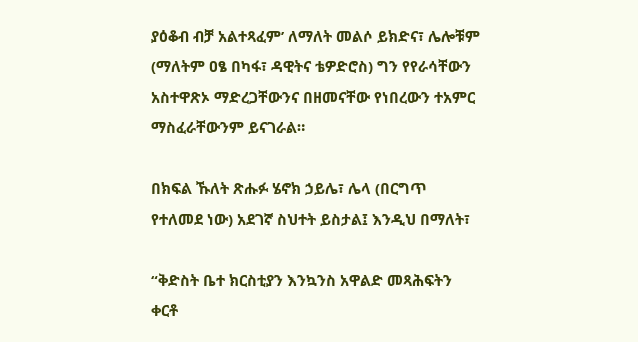ያዕቆብ ብቻ አልተጻፈም’ ለማለት መልሶ ይክድና፣ ሌሎቹም (ማለትም ዐፄ በካፋ፣ ዳዊትና ቴዎድሮስ) ግን የየራሳቸውን አስተዋጽኦ ማድረጋቸውንና በዘመናቸው የነበረውን ተአምር ማስፈራቸውንም ይናገራል።

በክፍል ኹለት ጽሑፉ ሄኖክ ኃይሌ፣ ሌላ (በርግጥ የተለመደ ነው) አደገኛ ስህተት ይስታል፤ እንዲህ በማለት፣

“ቅድስት ቤተ ክርስቲያን እንኳንስ አዋልድ መጻሕፍትን ቀርቶ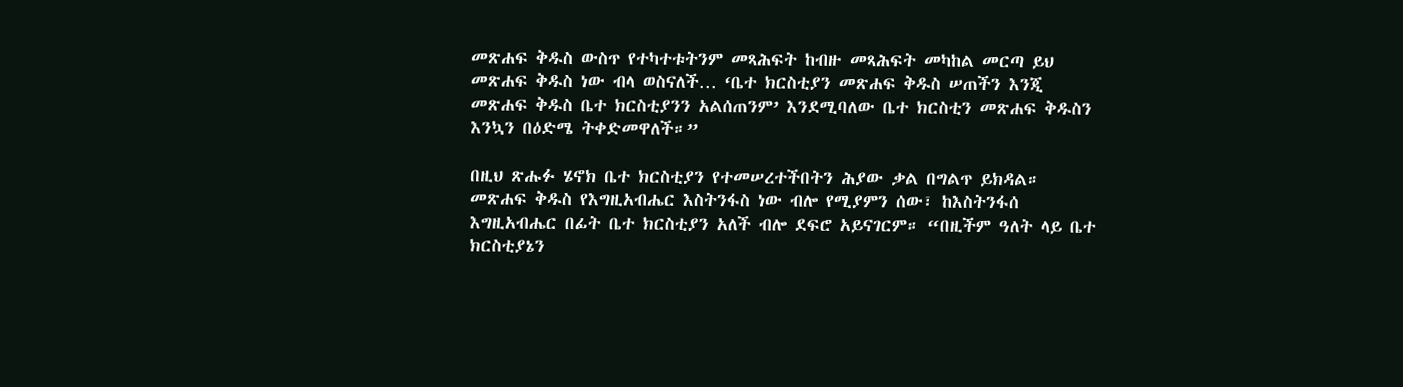መጽሐፍ ቅዱስ ውስጥ የተካተቱትንም መጻሕፍት ከብዙ መጻሕፍት መካከል መርጣ ይህ መጽሐፍ ቅዱስ ነው ብላ ወስናለች… ‘ቤተ ክርስቲያን መጽሐፍ ቅዱስ ሠጠችን እንጂ መጽሐፍ ቅዱስ ቤተ ክርስቲያንን አልሰጠንም’ እንደሚባለው ቤተ ክርስቲን መጽሐፍ ቅዱስን እንኳን በዕድሜ ትቀድመዋለች።”

በዚህ ጽሑፉ ሄኖክ ቤተ ክርስቲያን የተመሠረተችበትን ሕያው ቃል በግልጥ ይክዳል። መጽሐፍ ቅዱስ የእግዚአብሔር እስትንፋስ ነው ብሎ የሚያምን ሰው፣ ከእስትንፋሰ እግዚአብሔር በፊት ቤተ ክርስቲያን አለች ብሎ ደፍሮ አይናገርም። “በዚችም ዓለት ላይ ቤተ ክርስቲያኔን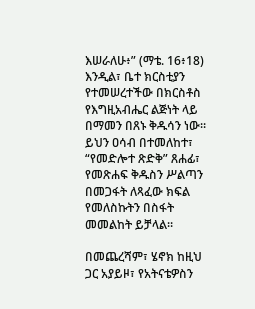እሠራለሁ፥” (ማቴ. 16፥18) እንዲል፣ ቤተ ክርስቲያን የተመሠረተችው በክርስቶስ የእግዚአብሔር ልጅነት ላይ በማመን በጸኑ ቅዱሳን ነው። ይህን ዐሳብ በተመለከተ፣ “የመድሎተ ጽድቅ” ጸሐፊ፣ የመጽሐፍ ቅዱስን ሥልጣን በመጋፋት ለጻፈው ክፍል የመለስኩትን በስፋት መመልከት ይቻላል።

በመጨረሻም፣ ሄኖክ ከዚህ ጋር አያይዞ፣ የአትናቴዎስን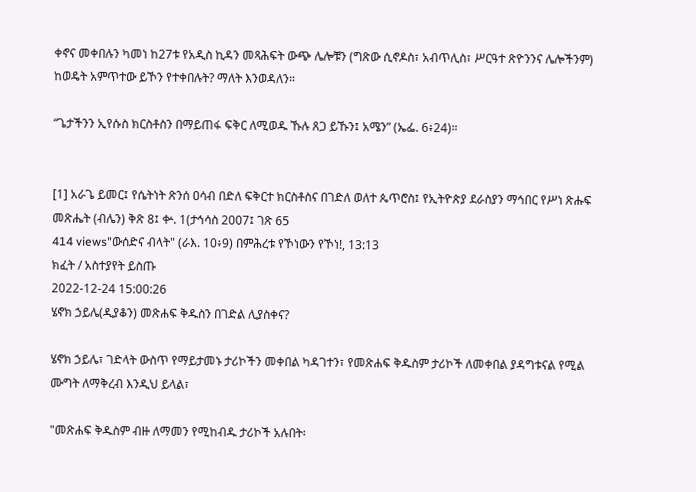ቀኖና መቀበሉን ካመነ ከ27ቱ የአዲስ ኪዳን መጻሕፍት ውጭ ሌሎቹን (ግጽው ሲኖዶስ፣ አብጥሊስ፣ ሥርዓተ ጽዮንንና ሌሎችንም) ከወዴት አምጥተው ይኾን የተቀበሉት? ማለት እንወዳለን።

“ጌታችንን ኢየሱስ ክርስቶስን በማይጠፋ ፍቅር ለሚወዱ ኹሉ ጸጋ ይኹን፤ አሜን” (ኤፌ. 6፥24)።


[1] አራጌ ይመር፤ የሴትነት ጽንሰ ዐሳብ በድለ ፍቅርተ ክርስቶስና በገድለ ወለተ ጴጥሮስ፤ የኢትዮጵያ ደራስያን ማኅበር የሥነ ጽሑፍ መጽሔት (ብሌን) ቅጽ 8፤ ቍ. 1(ታኅሳስ 2007፤ ገጽ 65
414 views"ውሰድና ብላት" (ራእ. 10፥9) በምሕረቱ የኾነውን የኾነ!, 13:13
ክፈት / አስተያየት ይስጡ
2022-12-24 15:00:26
ሄኖክ ኃይሌ(ዲያቆን) መጽሐፍ ቅዱስን በገድል ሊያስቀና?

ሄኖክ ኃይሌ፣ ገድላት ውስጥ የማይታመኑ ታሪኮችን መቀበል ካዳገተን፣ የመጽሐፍ ቅዱስም ታሪኮች ለመቀበል ያዳግቱናል የሚል ሙግት ለማቅረብ እንዲህ ይላል፣

"መጽሐፍ ቅዱስም ብዙ ለማመን የሚከብዱ ታሪኮች አሉበት፡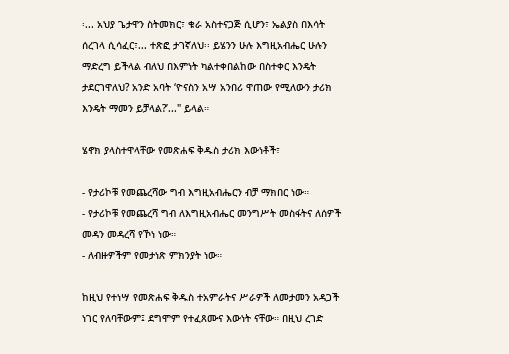፡... አህያ ጌታዋን ስትመክር፣ ቁራ አስተናጋጅ ሲሆን፣ ኤልያስ በእሳት ሰረገላ ሲሳፈር፣... ተጽፎ ታገኛለህ፡፡ ይሄንን ሁሉ እግዚአብሔር ሁሉን ማድረግ ይችላል ብለህ በእምነት ካልተቀበልከው በስተቀር እንዴት ታደርገዋለህ? አንድ አባት ‘ዮናስን አሣ አንበሪ ዋጠው የሚለውን ታሪክ እንዴት ማመን ይቻላል?’..." ይላል።

ሄኖክ ያላስተዋላቸው የመጽሐፍ ቅዱስ ታሪክ እውነቶች፣

- የታሪኮቹ የመጨረሻው ግብ እግዚአብሔርን ብቻ ማክበር ነው።
- የታሪኮቹ የመጨረሻ ግብ ለእግዚአብሔር መንግሥት መስፋትና ለሰዎች መዳን መዳረሻ የኾነ ነው።
- ለብዙዎችም የመታነጽ ምክንያት ነው።

ከዚህ የተነሣ የመጽሐፍ ቅዱስ ተአምራትና ሥራዎች ለመታመን አዳጋች ነገር የለባቸውም፤ ደግሞም የተፈጸሙና እውነት ናቸው። በዚህ ረገድ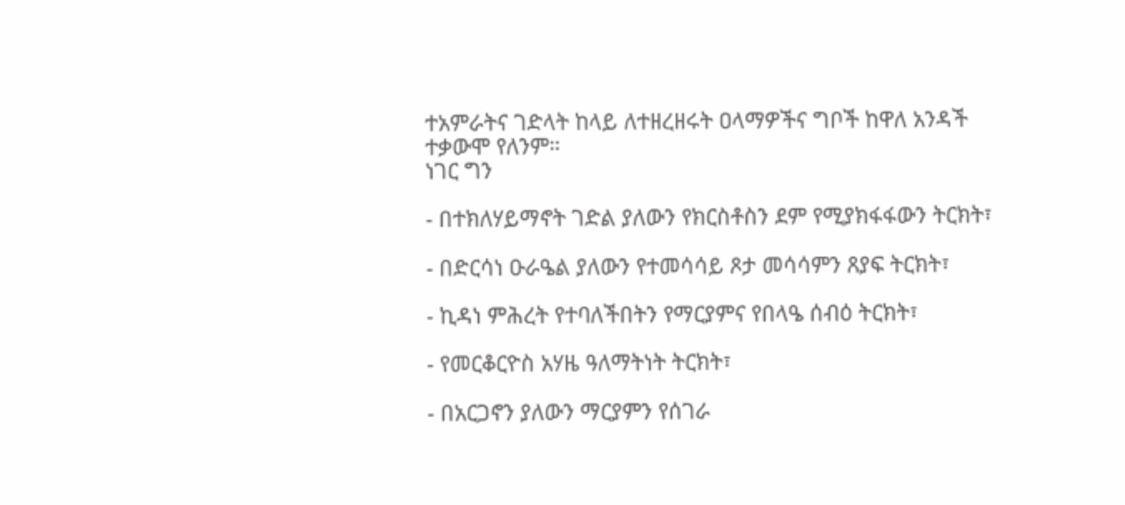ተአምራትና ገድላት ከላይ ለተዘረዘሩት ዐላማዎችና ግቦች ከዋለ አንዳች ተቃውሞ የለንም።
ነገር ግን

- በተክለሃይማኖት ገድል ያለውን የክርስቶስን ደም የሚያክፋፋውን ትርክት፣

- በድርሳነ ዑራዔል ያለውን የተመሳሳይ ጾታ መሳሳምን ጸያፍ ትርክት፣

- ኪዳነ ምሕረት የተባለችበትን የማርያምና የበላዔ ሰብዕ ትርክት፣

- የመርቆርዮስ አሃዜ ዓለማትነት ትርክት፣

- በአርጋኖን ያለውን ማርያምን የሰገራ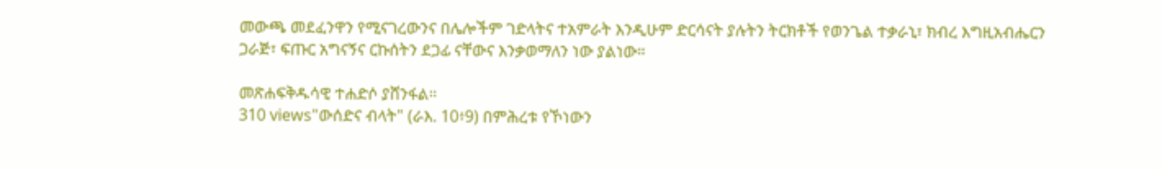መውጫ መደፈንዋን የሚናገረውንና በሌሎችም ገድላትና ተአምራት እንዲሁም ድርሳናት ያሉትን ትርክቶች የወንጌል ተቃራኒ፣ ክብረ እግዚአብሔርን ጋራጅ፣ ፍጡር አግናኝና ርኩሰትን ደጋፊ ናቸውና እንቃወማለን ነው ያልነው።

መጽሐፍቅዱሳዊ ተሐድሶ ያሸንፋል።
310 views"ውሰድና ብላት" (ራእ. 10፥9) በምሕረቱ የኾነውን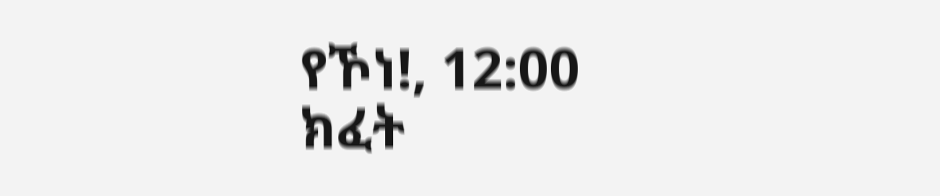የኾነ!, 12:00
ክፈት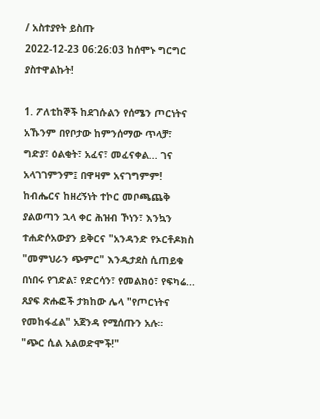/ አስተያየት ይስጡ
2022-12-23 06:26:03 ከሰሞኑ ግርግር ያስተዋልኩት!

1. ፖለቲከኞች ከደገሱልን የሰሜን ጦርነትና አኹንም በየቦታው ከምንሰማው ጥላቻ፣ ግድያ፣ ዕልቂት፣ አፈና፣ መፈናቀል... ገና አላገገምንም፤ በዋዛም አናገግምም! ከብሔርና ከዘረኝነት ተኮር መቦጫጨቅ ያልወጣን ኋላ ቀር ሕዝብ ኾነን፣ እንኳን ተሐድሶአውያን ይቅርና "አንዳንድ የኦርቶዶክስ "መምህራን ጭምር" እንዲታደስ ሲጠይቁ በነበሩ የገድል፣ የድርሳን፣ የመልክዕ፣ የፍካሬ... ጸያፍ ጽሑፎች ታክከው ሌላ "የጦርነትና የመከፋፈል" አጀንዳ የሚሰጡን አሉ።
"ጭር ሲል አልወድሞች!"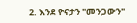2. እንደ ዮናታን "መንጋውን"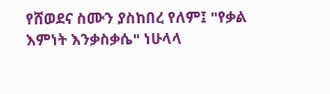የሸወደና ስሙን ያስከበረ የለም፤ "የቃል እምነት እንቃስቃሴ" ነሁላላ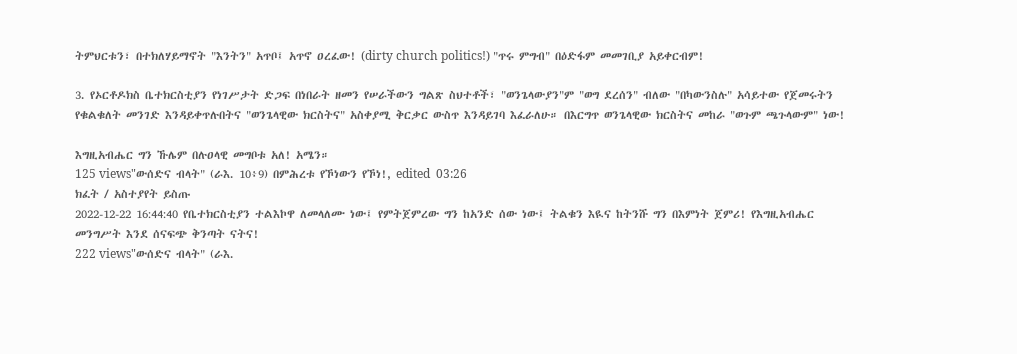ትምህርቱን፣ በተክለሃይማኖት "እንትን" አጥቦ፤ አጥኖ ዐረፈው! (dirty church politics!) "ጥሩ ምግብ" በዕድፋም መመገቢያ አይቀርብም!

3. የኦርቶዶክስ ቤተክርስቲያን የነገሥታት ድጋፍ በነበራት ዘመን የሠራችውን ግልጽ ስህተቶች፣ "ወንጌላውያን"ም "ወግ ደረሰን" ብለው "በካውንስሉ" አሳይተው የጀመሩትን የቁልቁለት መንገድ እንዳይቀጥሉበትና "ወንጌላዊው ክርስትና" አስቀያሚ ቅርቃር ውስጥ እንዳይገባ እፈራለሁ። በእርግጥ ወንጌላዊው ክርስትና መከራ "ወጉም ጫጉላውም" ነው!

እግዚአብሔር ግን ኹሌም በሉዐላዊ መግቦቱ አለ! አሜን።
125 views"ውሰድና ብላት" (ራእ. 10፥9) በምሕረቱ የኾነውን የኾነ!, edited  03:26
ክፈት / አስተያየት ይስጡ
2022-12-22 16:44:40 የቤተክርስቲያን ተልእኮዋ ለመላለሙ ነው፤ የምትጀምረው ግን ከአንድ ሰው ነው፤ ትልቁን እዪና ከትንሹ ግን በእምነት ጀምሪ! የእግዚአብሔር መንግሥት እንደ ሰናፍጭ ቅንጣት ናትና!
222 views"ውሰድና ብላት" (ራእ.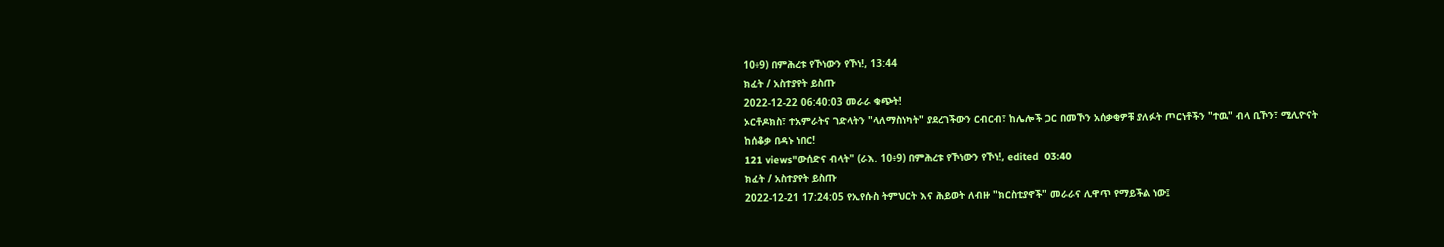10፥9) በምሕረቱ የኾነውን የኾነ!, 13:44
ክፈት / አስተያየት ይስጡ
2022-12-22 06:40:03 መራራ ቁጭት!
ኦርቶዶክስ፣ ተአምራትና ገድላትን "ላለማስነካት" ያደረገችውን ርብርብ፣ ከሌሎች ጋር በመኾን አሰቃቂዎቹ ያለፉት ጦርነቶችን "ተዉ" ብላ ቢኾን፣ ሚሊዮናት ከሰቆቃ በዳኑ ነበር!
121 views"ውሰድና ብላት" (ራእ. 10፥9) በምሕረቱ የኾነውን የኾነ!, edited  03:40
ክፈት / አስተያየት ይስጡ
2022-12-21 17:24:05 የኢየሱስ ትምህርት እና ሕይወት ለብዙ "ክርስቲያኖች" መራራና ሊዋጥ የማይችል ነው፤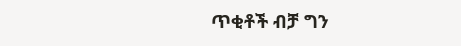ጥቂቶች ብቻ ግን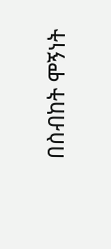በስብከት ሞኝነት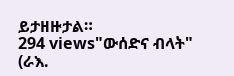ይታዘዙታል።
294 views"ውሰድና ብላት" (ራእ.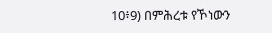10፥9) በምሕረቱ የኾነውን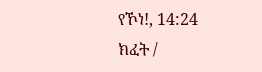የኾነ!, 14:24
ክፈት /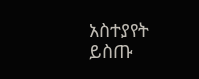አስተያየት ይስጡ